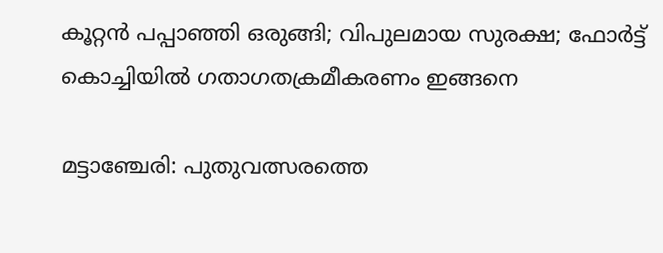കൂറ്റൻ പപ്പാഞ്ഞി ഒരുങ്ങി; വിപുലമായ സുരക്ഷ; ഫോർട്ട് കൊച്ചിയിൽ ഗതാഗതക്രമീകരണം ഇങ്ങനെ

മട്ടാഞ്ചേരി: പുതുവത്സരത്തെ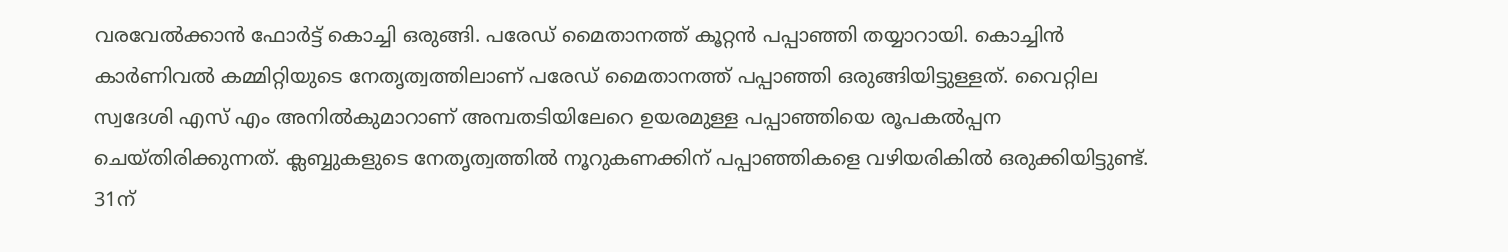വരവേൽക്കാൻ ഫോർട്ട് കൊച്ചി ഒരുങ്ങി. പരേഡ് മൈതാനത്ത് കൂറ്റൻ പപ്പാഞ്ഞി തയ്യാറായി. കൊച്ചിൻ കാർണിവൽ കമ്മിറ്റിയുടെ നേതൃത്വത്തിലാണ് പരേഡ് മൈതാനത്ത് പപ്പാഞ്ഞി ഒരുങ്ങിയിട്ടുള്ളത്. വൈറ്റില സ്വദേശി എസ് എം അനിൽകുമാറാണ് അമ്പതടിയിലേറെ ഉയരമുള്ള പപ്പാഞ്ഞിയെ രൂപകൽപ്പന ചെയ്തിരിക്കുന്നത്. ക്ലബ്ബുകളുടെ നേതൃത്വത്തിൽ നൂറുകണക്കിന് പപ്പാഞ്ഞികളെ വഴിയരികിൽ ഒരുക്കിയിട്ടുണ്ട്. 31ന്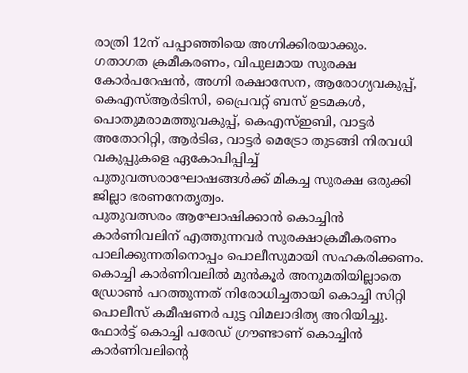രാത്രി 12ന് പപ്പാഞ്ഞിയെ അഗ്നിക്കിരയാക്കും.
ഗതാഗത ക്രമീകരണം, വിപുലമായ സുരക്ഷ
കോർപറേഷൻ, അഗ്നി രക്ഷാസേന, ആരോഗ്യവകുപ്പ്, കെഎസ്ആർടിസി, പ്രൈവറ്റ് ബസ് ഉടമകൾ, പൊതുമരാമത്തുവകുപ്പ്, കെഎസ്ഇബി, വാട്ടർ അതോറിറ്റി, ആർടിഒ, വാട്ടർ മെട്രോ തുടങ്ങി നിരവധി വകുപ്പുകളെ ഏകോപിപ്പിച്ച് പുതുവത്സരാഘോഷങ്ങൾക്ക് മികച്ച സുരക്ഷ ഒരുക്കി ജില്ലാ ഭരണനേതൃത്വം.
പുതുവത്സരം ആഘോഷിക്കാൻ കൊച്ചിൻ കാർണിവലിന് എത്തുന്നവർ സുരക്ഷാക്രമീകരണം പാലിക്കുന്നതിനൊപ്പം പൊലീസുമായി സഹകരിക്കണം. കൊച്ചി കാർണിവലിൽ മുൻകൂർ അനുമതിയില്ലാതെ ഡ്രോൺ പറത്തുന്നത് നിരോധിച്ചതായി കൊച്ചി സിറ്റി പൊലീസ് കമീഷണർ പുട്ട വിമലാദിത്യ അറിയിച്ചു.
ഫോർട്ട് കൊച്ചി പരേഡ് ഗ്രൗണ്ടാണ് കൊച്ചിൻ കാർണിവലിന്റെ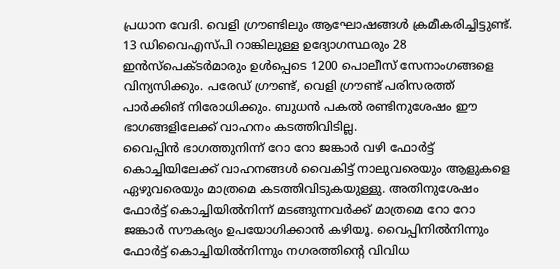പ്രധാന വേദി. വെളി ഗ്രൗണ്ടിലും ആഘോഷങ്ങൾ ക്രമീകരിച്ചിട്ടുണ്ട്. 13 ഡിവൈഎസ്പി റാങ്കിലുള്ള ഉദ്യോഗസ്ഥരും 28 ഇൻസ്പെക്ടർമാരും ഉൾപ്പെടെ 1200 പൊലീസ് സേനാംഗങ്ങളെ വിന്യസിക്കും. പരേഡ് ഗ്രൗണ്ട്, വെളി ഗ്രൗണ്ട് പരിസരത്ത് പാർക്കിങ് നിരോധിക്കും. ബുധൻ പകൽ രണ്ടിനുശേഷം ഈ ഭാഗങ്ങളിലേക്ക് വാഹനം കടത്തിവിടില്ല.
വൈപ്പിൻ ഭാഗത്തുനിന്ന് റോ റോ ജങ്കാർ വഴി ഫോർട്ട് കൊച്ചിയിലേക്ക് വാഹനങ്ങൾ വൈകിട്ട് നാലുവരെയും ആളുകളെ ഏഴുവരെയും മാത്രമെ കടത്തിവിടുകയുള്ളു. അതിനുശേഷം ഫോർട്ട് കൊച്ചിയിൽനിന്ന് മടങ്ങുന്നവർക്ക് മാത്രമെ റോ റോ ജങ്കാർ സൗകര്യം ഉപയോഗിക്കാൻ കഴിയൂ. വൈപ്പിനിൽനിന്നും ഫോർട്ട് കൊച്ചിയിൽനിന്നും നഗരത്തിന്റെ വിവിധ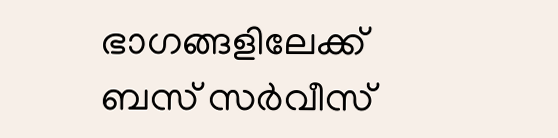ഭാഗങ്ങളിലേക്ക് ബസ് സർവീസ്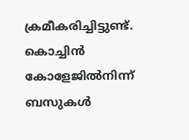ക്രമീകരിച്ചിട്ടുണ്ട്. കൊച്ചിൻ കോളേജിൽനിന്ന് ബസുകൾ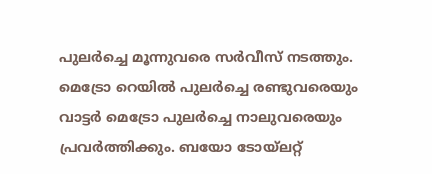പുലർച്ചെ മൂന്നുവരെ സർവീസ് നടത്തും.
മെട്രോ റെയിൽ പുലർച്ചെ രണ്ടുവരെയും വാട്ടർ മെട്രോ പുലർച്ചെ നാലുവരെയും പ്രവർത്തിക്കും. ബയോ ടോയ്ലറ്റ്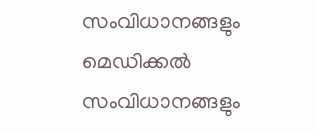സംവിധാനങ്ങളും മെഡിക്കൽ സംവിധാനങ്ങളും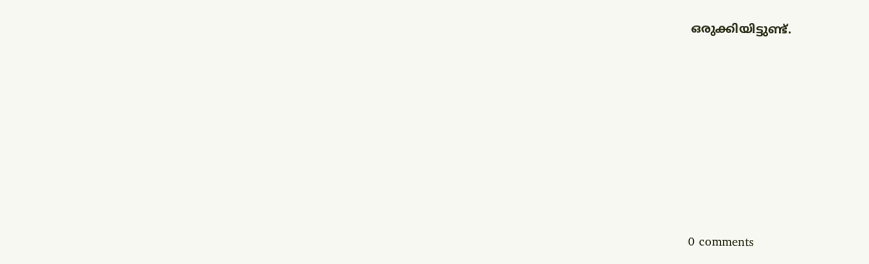ഒരുക്കിയിട്ടുണ്ട്.










0 comments